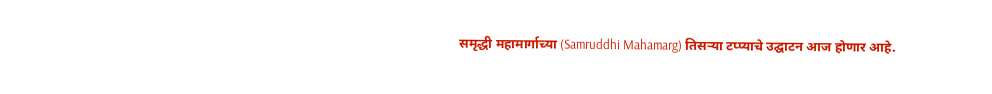समृद्धी महामार्गाच्या (Samruddhi Mahamarg) तिसऱ्या टप्प्याचे उद्घाटन आज होणार आहे.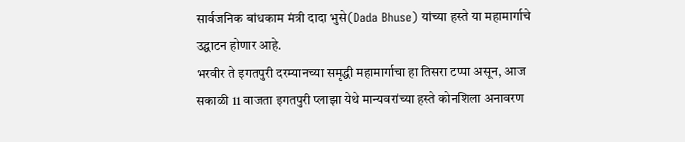सार्वजनिक बांधकाम मंत्री दादा भुसे(Dada Bhuse) यांच्या हस्ते या महामार्गाचे उद्घाटन होणार आहे.
भरवीर ते इगतपुरी दरम्यानच्या समृद्धी महामार्गाचा हा तिसरा टप्पा असून, आज सकाळी 11 वाजता इगतपुरी प्लाझा येथे मान्यवरांच्या हस्ते कोनशिला अनावरण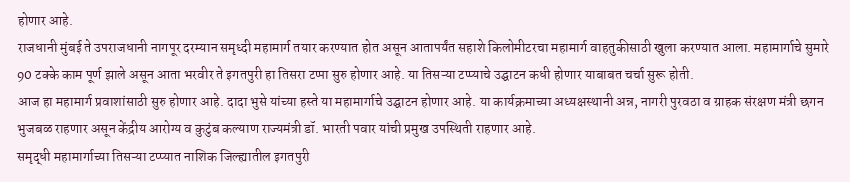होणार आहे.
राजधानी मुंबई ते उपराजधानी नागपूर दरम्यान समृध्दी महामार्ग तयार करण्यात होत असून आतापर्यंत सहाशे किलोमीटरचा महामार्ग वाहतुकीसाठी खुला करण्यात आला. महामार्गाचे सुमारे 90 टक्के काम पूर्ण झाले असून आता भरवीर ते इगतपुरी हा तिसरा टप्पा सुरु होणार आहे. या तिसऱ्या टप्प्याचे उद्घाटन कधी होणार याबाबत चर्चा सुरू होती.
आज हा महामार्ग प्रवाशांसाठी सुरु होणार आहे. दादा भुसे यांच्या हस्ते या महामार्गाचे उद्घाटन होणार आहे. या कार्यक्रमाच्या अध्यक्षस्थानी अन्न, नागरी पुरवठा व ग्राहक संरक्षण मंत्री छगन भुजबळ राहणार असून केंद्रीय आरोग्य व कुटुंब कल्याण राज्यमंत्री डॉ. भारती पवार यांची प्रमुख उपस्थिती राहणार आहे.
समृद्धी महामार्गाच्या तिसऱ्या टप्प्यात नाशिक जिल्ह्यातील इगतपुरी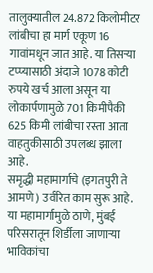तालुक्यातील 24.872 किलोमीटर लांबीचा हा मार्ग एकूण 16 गावांमधून जात आहे. या तिसऱ्या टप्प्यासाठी अंदाजे 1078 कोटी रुपये खर्च आला असून या लोकार्पणामुळे 701 किमीपैकी 625 किमी लांबीचा रस्ता आता वाहतुकीसाठी उपलब्ध झाला आहे.
समृद्धी महामार्गाचे (इगतपुरी ते आमणे) उर्वरित काम सुरू आहे. या महामार्गामुळे ठाणे, मुंबई परिसरातून शिर्डीला जाणाऱ्या भाविकांचा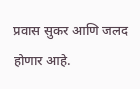प्रवास सुकर आणि जलद होणार आहे.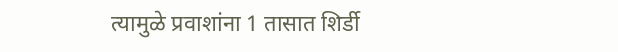त्यामुळे प्रवाशांना 1 तासात शिर्डी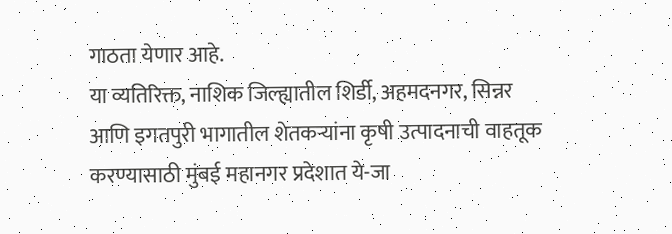गाठता येणार आहे.
या व्यतिरिक्त, नाशिक जिल्ह्यातील शिर्डी, अहमदनगर, सिन्नर आणि इगतपुरी भागातील शेतकऱ्यांना कृषी उत्पादनाची वाहतूक करण्यासाठी मुंबई महानगर प्रदेशात ये-जा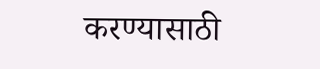करण्यासाठी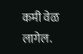कमी वेळ लागेल.